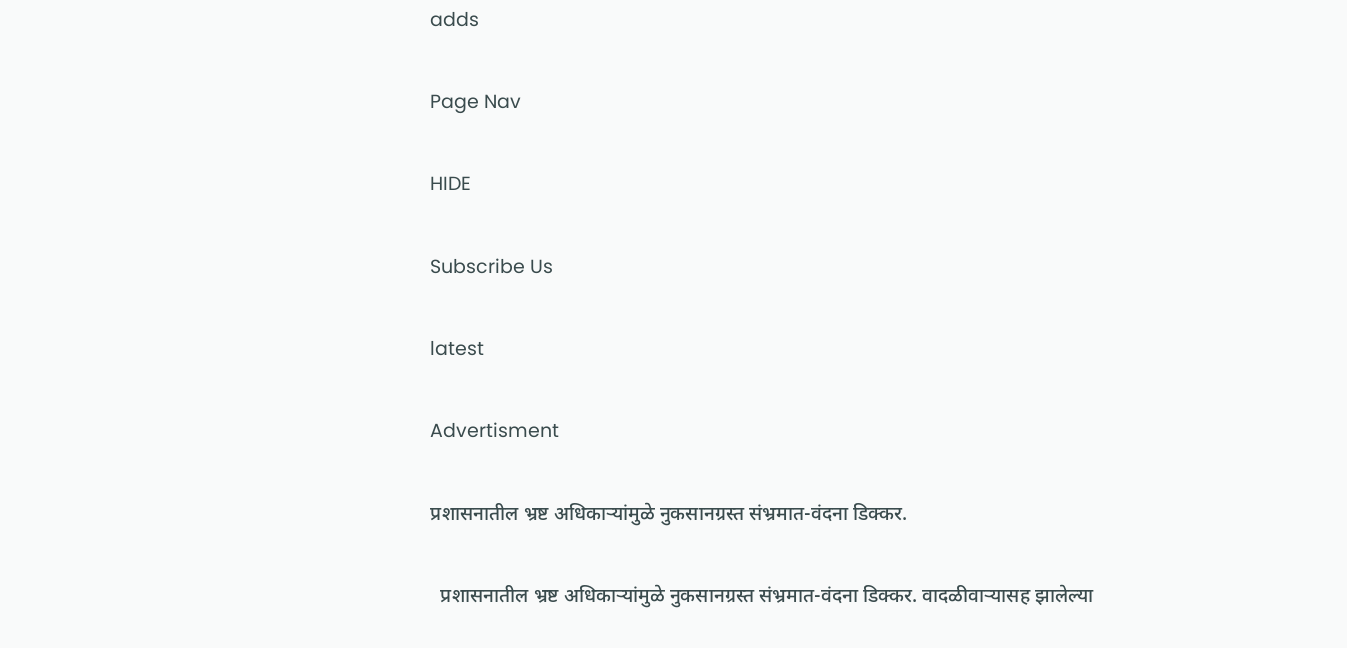adds

Page Nav

HIDE

Subscribe Us

latest

Advertisment

प्रशासनातील भ्रष्ट अधिकाऱ्यांमुळे नुकसानग्रस्त संभ्रमात-वंदना डिक्कर.

  प्रशासनातील भ्रष्ट अधिकाऱ्यांमुळे नुकसानग्रस्त संभ्रमात-वंदना डिक्कर. वादळीवाऱ्यासह झालेल्या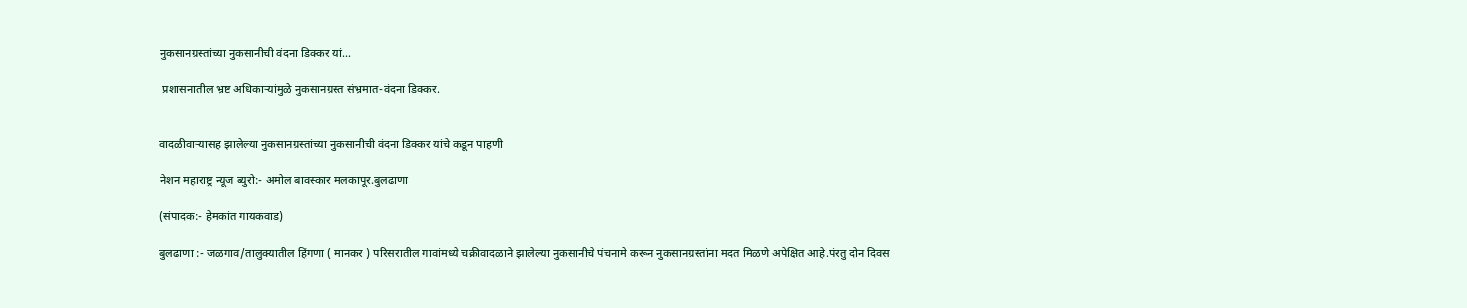नुकसानग्रस्तांच्या नुकसानीची वंदना डिक्कर यां...

 प्रशासनातील भ्रष्ट अधिकाऱ्यांमुळे नुकसानग्रस्त संभ्रमात-वंदना डिक्कर.


वादळीवाऱ्यासह झालेल्या नुकसानग्रस्तांच्या नुकसानीची वंदना डिक्कर यांचे कडून पाहणी

नेशन महाराष्ट्र न्यूज ब्युरो:- अमोल बावस्कार मलकापूर.बुलढाणा

(संपादक:- हेमकांत गायकवाड)

बुलढाणा :- जळगाव/तालुक्यातील हिंगणा ( मानकर ) परिसरातील गावांमध्ये चक्रीवादळाने झालेल्या नुकसानीचे पंचनामे करून नुकसानग्रस्तांना मदत मिळणे अपेक्षित आहे.पंरतु दोन दिवस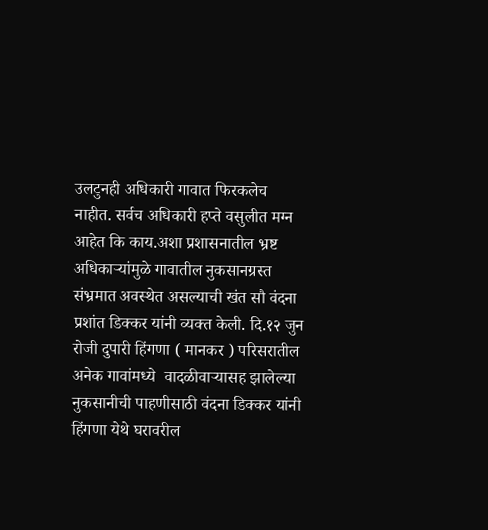उलटुनही अधिकारी गावात फिरकलेच नाहीत. सर्वच अधिकारी हप्ते वसुलीत मग्न आहेत कि काय.अशा प्रशासनातील भ्रष्ट अधिकाऱ्यांमुळे गावातील नुकसानग्रस्त संभ्रमात अवस्थेत असल्याची खंत सौ वंदना प्रशांत डिक्कर यांनी व्यक्त केली. दि.१२ जुन रोजी दुपारी हिंगणा ( मानकर ) परिसरातील अनेक गावांमध्ये  वादळीवाऱ्यासह झालेल्या नुकसानीची पाहणीसाठी वंदना डिक्कर यांनी हिंगणा येथे घरावरील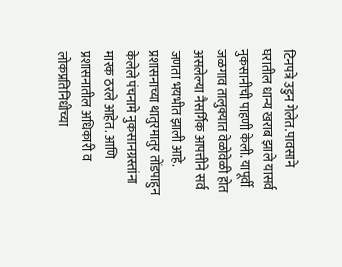टिनपत्रे उडुन गेलेत.पावसाने घरातील धान्य खराब झाले यासर्व नुकसानीची पाहणी केली. यापूर्वी जळगाव तालुक्यात वेळोवेळी होत असलेल्या नैसर्गिक आपत्तीने सर्व जणता भयभीत झाली आहे. प्रशासनाच्या थातुरमातुर तोंडपाहुन केलेले पंचनामे नुकसानग्रस्तांना मारक ठरले आहेत. आणि प्रशासनातील अधिकारी व लोकप्रतिनिधीच्या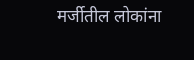मर्जीतील लोकांना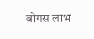बोगस लाभ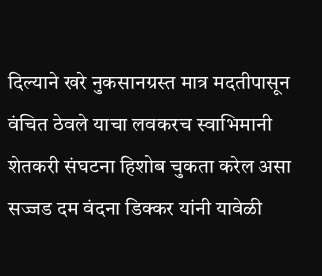दिल्याने खरे नुकसानग्रस्त मात्र मदतीपासून वंचित ठेवले याचा लवकरच स्वाभिमानी शेतकरी संघटना हिशोब चुकता करेल असा सज्जड दम वंदना डिक्कर यांनी यावेळी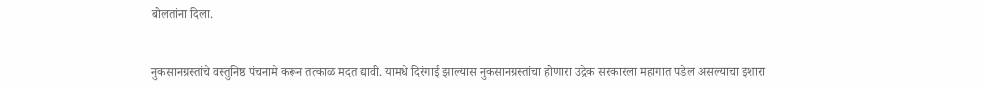बोलतांना दिला.


नुकसानग्रस्तांचे वस्तुनिष्ठ पंचनामे करून तत्काळ मदत द्यावी. यामधे दिरंगाई झाल्यास नुकसानग्रस्तांचा होणारा उद्रेक सरकारला महागात पडेल असल्याचा इशारा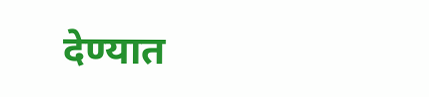देण्यात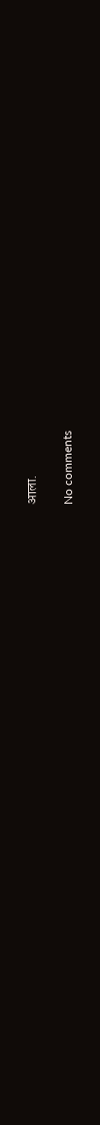आला.

No comments